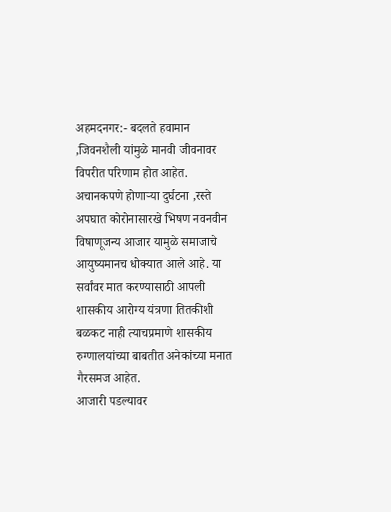अहमदनगर:- बदलते हवामान ,जिवनशैली यांमुळे मानवी जीवनावर विपरीत परिणाम होत आहेत. अचानकपणे होणाऱ्या दुर्घटना ,रस्ते अपघात कोरोनासारखे भिषण नवनवीन विषाणूजन्य आजार यामुळे समाजाचे आयुष्यमानच धोक्यात आले आहे. या सर्वांवर मात करण्यासाठी आपली शासकीय आरोग्य यंत्रणा तितकीशी बळकट नाही त्याचप्रमाणे शासकीय रुग्णालयांच्या बाबतीत अनेकांच्या मनात गैरसमज आहेत.
आजारी पडल्यावर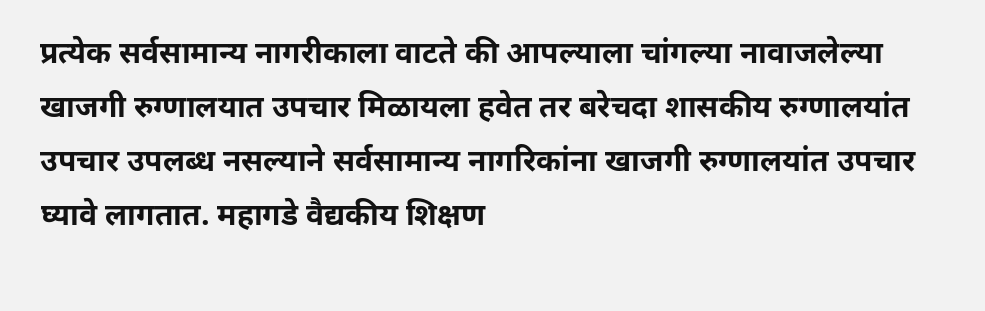प्रत्येक सर्वसामान्य नागरीकाला वाटते की आपल्याला चांगल्या नावाजलेल्या खाजगी रुग्णालयात उपचार मिळायला हवेत तर बरेचदा शासकीय रुग्णालयांत उपचार उपलब्ध नसल्याने सर्वसामान्य नागरिकांना खाजगी रुग्णालयांत उपचार घ्यावे लागतात. महागडे वैद्यकीय शिक्षण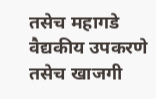तसेच महागडे वैद्यकीय उपकरणे तसेच खाजगी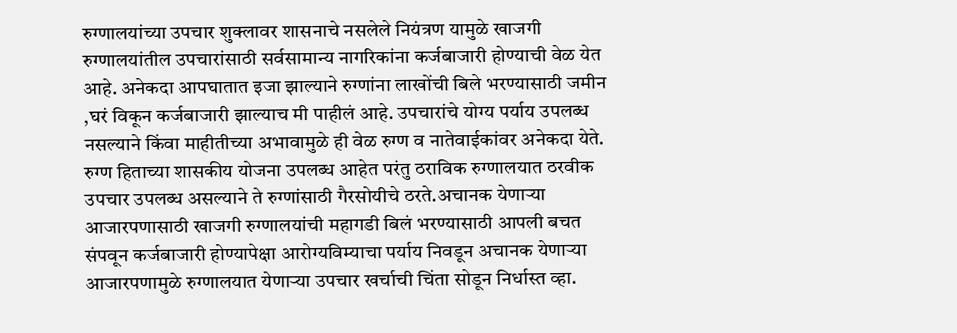रुग्णालयांच्या उपचार शुक्लावर शासनाचे नसलेले नियंत्रण यामुळे खाजगी रुग्णालयांतील उपचारांसाठी सर्वसामान्य नागरिकांना कर्जबाजारी होण्याची वेळ येत आहे. अनेकदा आपघातात इजा झाल्याने रुग्णांना लाखोंची बिले भरण्यासाठी जमीन ,घरं विकून कर्जबाजारी झाल्याच मी पाहीलं आहे. उपचारांचे योग्य पर्याय उपलब्ध नसल्याने किंवा माहीतीच्या अभावामुळे ही वेळ रुग्ण व नातेवाईकांवर अनेकदा येते.
रुग्ण हिताच्या शासकीय योजना उपलब्ध आहेत परंतु ठराविक रुग्णालयात ठरवीक उपचार उपलब्ध असल्याने ते रुग्णांसाठी गैरसोयीचे ठरते.अचानक येणाऱ्या आजारपणासाठी खाजगी रुग्णालयांची महागडी बिलं भरण्यासाठी आपली बचत संपवून कर्जबाजारी होण्यापेक्षा आरोग्यविम्याचा पर्याय निवडून अचानक येणाऱ्या आजारपणामुळे रुग्णालयात येणाऱ्या उपचार खर्चाची चिंता सोडून निर्धास्त व्हा.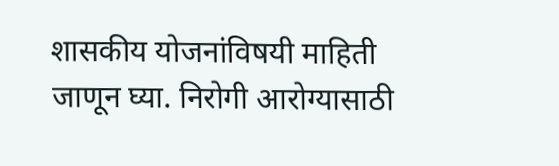शासकीय योजनांविषयी माहिती जाणून घ्या. निरोगी आरोग्यासाठी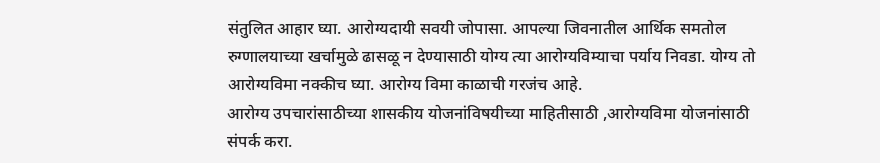संतुलित आहार घ्या. आरोग्यदायी सवयी जोपासा. आपल्या जिवनातील आर्थिक समतोल रुग्णालयाच्या खर्चामुळे ढासळू न देण्यासाठी योग्य त्या आरोग्यविम्याचा पर्याय निवडा. योग्य तो आरोग्यविमा नक्कीच घ्या. आरोग्य विमा काळाची गरजंच आहे.
आरोग्य उपचारांसाठीच्या शासकीय योजनांविषयीच्या माहितीसाठी ,आरोग्यविमा योजनांसाठी संपर्क करा.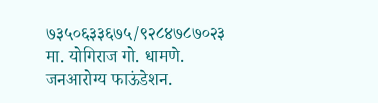७३५०६३३६७५/९२८४७८७०२३
मा. योगिराज गो. धामणे.
जनआरोग्य फाऊंडेशन.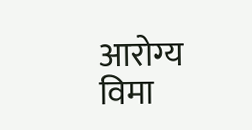आरोग्य विमा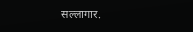सल्लागार.